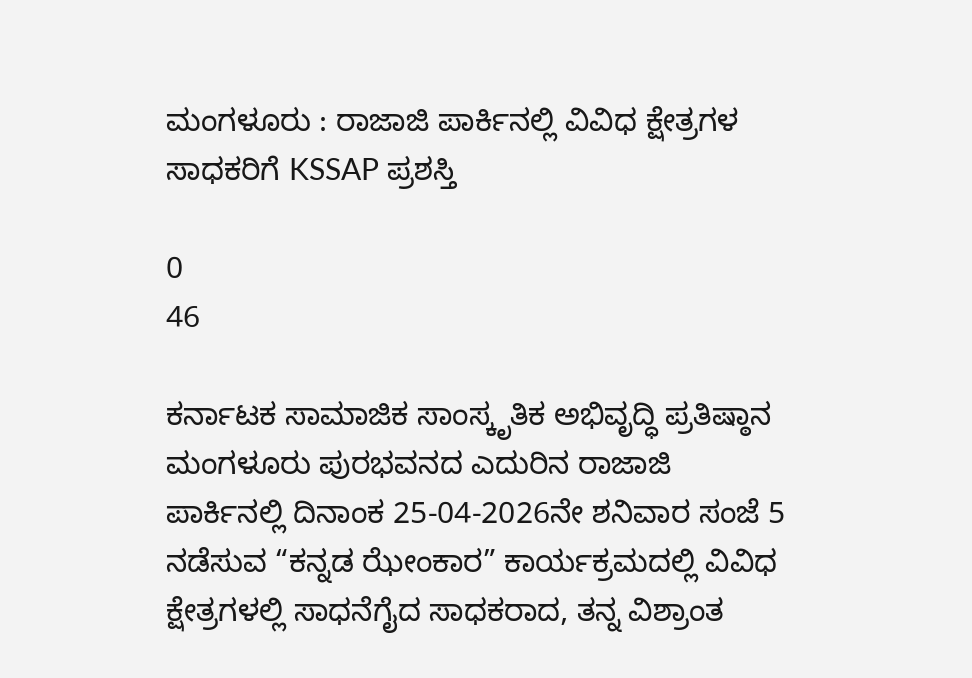ಮಂಗಳೂರು : ರಾಜಾಜಿ ಪಾರ್ಕಿನಲ್ಲಿ ವಿವಿಧ ಕ್ಷೇತ್ರಗಳ ಸಾಧಕರಿಗೆ KSSAP ಪ್ರಶಸ್ತಿ

0
46

ಕರ್ನಾಟಕ ಸಾಮಾಜಿಕ ಸಾಂಸ್ಕೃತಿಕ ಅಭಿವೃದ್ಧಿ ಪ್ರತಿಷ್ಠಾನ ಮಂಗಳೂರು ಪುರಭವನದ ಎದುರಿನ ರಾಜಾಜಿ ಪಾರ್ಕಿನಲ್ಲಿ ದಿನಾಂಕ 25-04-2026ನೇ ಶನಿವಾರ ಸಂಜೆ 5 ನಡೆಸುವ “ಕನ್ನಡ ಝೇಂಕಾರ” ಕಾರ್ಯಕ್ರಮದಲ್ಲಿ ವಿವಿಧ ಕ್ಷೇತ್ರಗಳಲ್ಲಿ ಸಾಧನೆಗೈದ ಸಾಧಕರಾದ, ತನ್ನ ವಿಶ್ರಾಂತ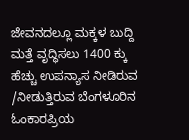ಜೇವನದಲ್ಲೂ ಮಕ್ಕಳ ಬುದ್ದಿ ಮತ್ತೆ ವೃದ್ಧಿಸಲು 1400 ಕ್ಕು ಹೆಚ್ಚು ಉಪನ್ಯಾಸ ನೀಡಿರುವ /ನೀಡುತ್ತಿರುವ ಬೆಂಗಳೂರಿನ ಓಂಕಾರಪ್ರಿಯ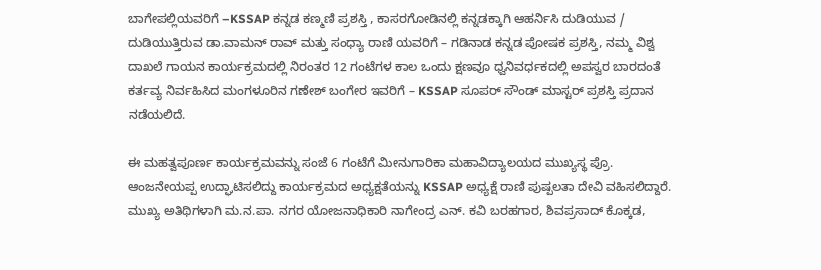ಬಾಗೇಪಲ್ಲಿಯವರಿಗೆ –KSSAP ಕನ್ನಡ ಕಣ್ಮಣಿ ಪ್ರಶಸ್ತಿ , ಕಾಸರಗೋಡಿನಲ್ಲಿ ಕನ್ನಡಕ್ಕಾಗಿ ಆಹರ್ನಿಸಿ ದುಡಿಯುವ / ದುಡಿಯುತ್ತಿರುವ ಡಾ.ವಾಮನ್ ರಾವ್ ಮತ್ತು ಸಂಧ್ಯಾ ರಾಣಿ ಯವರಿಗೆ – ಗಡಿನಾಡ ಕನ್ನಡ ಪೋಷಕ ಪ್ರಶಸ್ತಿ, ನಮ್ಮ ವಿಶ್ವ ದಾಖಲೆ ಗಾಯನ ಕಾರ್ಯಕ್ರಮದಲ್ಲಿ ನಿರಂತರ 12 ಗಂಟೆಗಳ ಕಾಲ ಒಂದು ಕ್ಷಣವೂ ಧ್ವನಿವರ್ಧಕದಲ್ಲಿ ಅಪಸ್ವರ ಬಾರದಂತೆ ಕರ್ತವ್ಯ ನಿರ್ವಹಿಸಿದ ಮಂಗಳೂರಿನ ಗಣೇಶ್ ಬಂಗೇರ ಇವರಿಗೆ – KSSAP ಸೂಪರ್ ಸೌಂಡ್ ಮಾಸ್ಟರ್ ಪ್ರಶಸ್ತಿ ಪ್ರದಾನ ನಡೆಯಲಿದೆ.

ಈ ಮಹತ್ವಪೂರ್ಣ ಕಾರ್ಯಕ್ರಮವನ್ನು ಸಂಜೆ 6 ಗಂಟೆಗೆ ಮೀನುಗಾರಿಕಾ ಮಹಾವಿದ್ಯಾಲಯದ ಮುಖ್ಯಸ್ಥ ಪ್ರೊ. ಆಂಜನೇಯಪ್ಪ ಉದ್ಘಾಟಿಸಲಿದ್ದು ಕಾರ್ಯಕ್ರಮದ ಅಧ್ಯಕ್ಷತೆಯನ್ನು KSSAP ಅಧ್ಯಕ್ಷೆ ರಾಣಿ ಪುಷ್ಪಲತಾ ದೇವಿ ವಹಿಸಲಿದ್ದಾರೆ. ಮುಖ್ಯ ಅತಿಥಿಗಳಾಗಿ ಮ.ನ.ಪಾ. ನಗರ ಯೋಜನಾಧಿಕಾರಿ ನಾಗೇಂದ್ರ ಎನ್. ಕವಿ ಬರಹಗಾರ, ಶಿವಪ್ರಸಾದ್ ಕೊಕ್ಕಡ,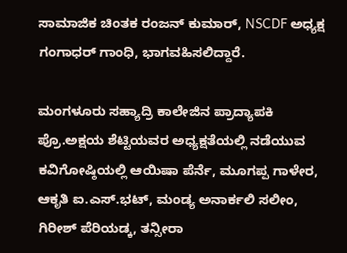ಸಾಮಾಜಿಕ ಚಿಂತಕ ರಂಜನ್ ಕುಮಾರ್, NSCDF ಅಧ್ಯಕ್ಷ ಗಂಗಾಧರ್ ಗಾಂಧಿ, ಭಾಗವಹಿಸಲಿದ್ದಾರೆ.

ಮಂಗಳೂರು ಸಹ್ಯಾದ್ರಿ ಕಾಲೇಜಿನ ಪ್ರಾದ್ಯಾಪಕಿ ಪ್ರೊ.ಅಕ್ಷಯ ಶೆಟ್ಟಿಯವರ ಅಧ್ಯಕ್ಷತೆಯಲ್ಲಿ ನಡೆಯುವ ಕವಿಗೋಷ್ಠಿಯಲ್ಲಿ ಆಯಿಷಾ ಪೆರ್ನೆ, ಮೂಗಪ್ಪ ಗಾಳೇರ, ಆಕೃತಿ ಐ.ಎಸ್.ಭಟ್, ಮಂಡ್ಯ ಅನಾರ್ಕಲಿ ಸಲೀಂ, ಗಿರೀಶ್ ಪೆರಿಯಡ್ಕ, ತನ್ಸೀರಾ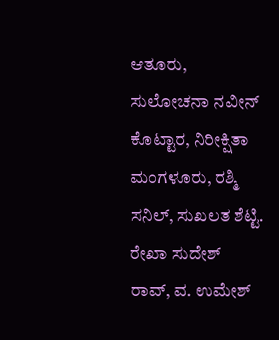ಆತೂರು, ಸುಲೋಚನಾ ನವೀನ್ ಕೊಟ್ಟಾರ, ನಿರೀಕ್ಷಿತಾ ಮಂಗಳೂರು, ರಶ್ಮಿ ಸನಿಲ್, ಸುಖಲತ ಶೆಟ್ಟಿ. ರೇಖಾ ಸುದೇಶ್ ರಾವ್, ವ. ಉಮೇಶ್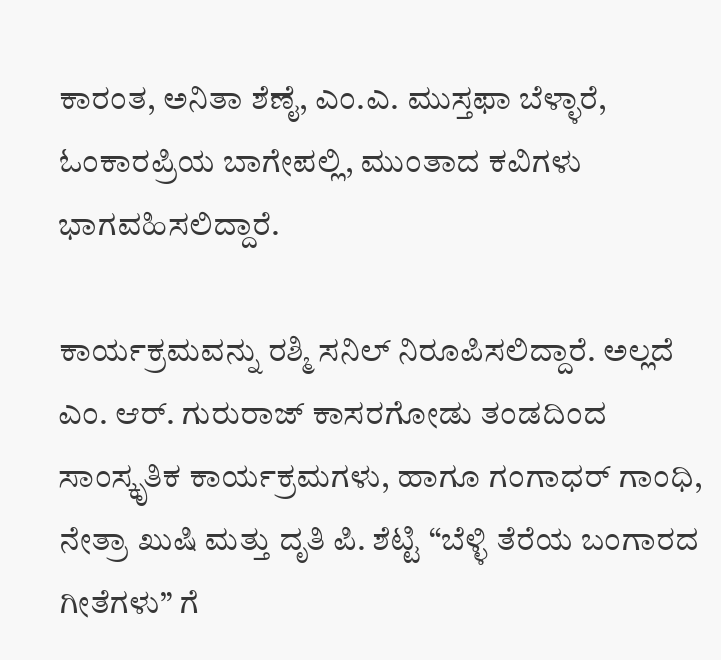ಕಾರಂತ, ಅನಿತಾ ಶೆಣೈ, ಎಂ.ಎ. ಮುಸ್ತಫಾ ಬೆಳ್ಳಾರೆ, ಓಂಕಾರಪ್ರಿಯ ಬಾಗೇಪಲ್ಲಿ, ಮುಂತಾದ ಕವಿಗಳು ಭಾಗವಹಿಸಲಿದ್ದಾರೆ.

ಕಾರ್ಯಕ್ರಮವನ್ನು ರಶ್ಮಿ ಸನಿಲ್ ನಿರೂಪಿಸಲಿದ್ದಾರೆ. ಅಲ್ಲದೆ ಎಂ. ಆರ್. ಗುರುರಾಜ್ ಕಾಸರಗೋಡು ತಂಡದಿಂದ ಸಾಂಸ್ಕೃತಿಕ ಕಾರ್ಯಕ್ರಮಗಳು, ಹಾಗೂ ಗಂಗಾಧರ್ ಗಾಂಧಿ, ನೇತ್ರಾ ಖುಷಿ ಮತ್ತು ದೃತಿ ಪಿ. ಶೆಟ್ಟಿ “ಬೆಳ್ಳಿ ತೆರೆಯ ಬಂಗಾರದ ಗೀತೆಗಳು” ಗೆ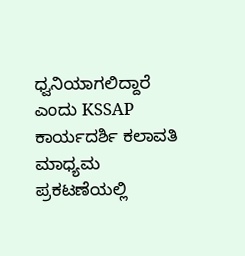ಧ್ವನಿಯಾಗಲಿದ್ದಾರೆ ಎಂದು KSSAP ಕಾರ್ಯದರ್ಶಿ ಕಲಾವತಿ ಮಾಧ್ಯಮ ಪ್ರಕಟಣೆಯಲ್ಲಿ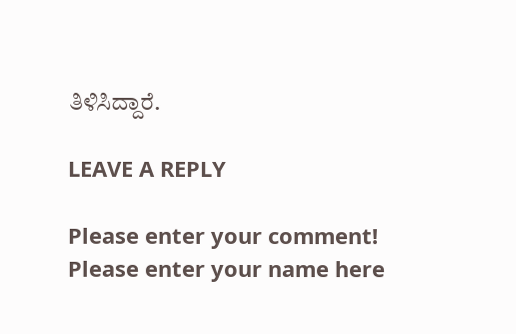ತಿಳಿಸಿದ್ದಾರೆ.

LEAVE A REPLY

Please enter your comment!
Please enter your name here